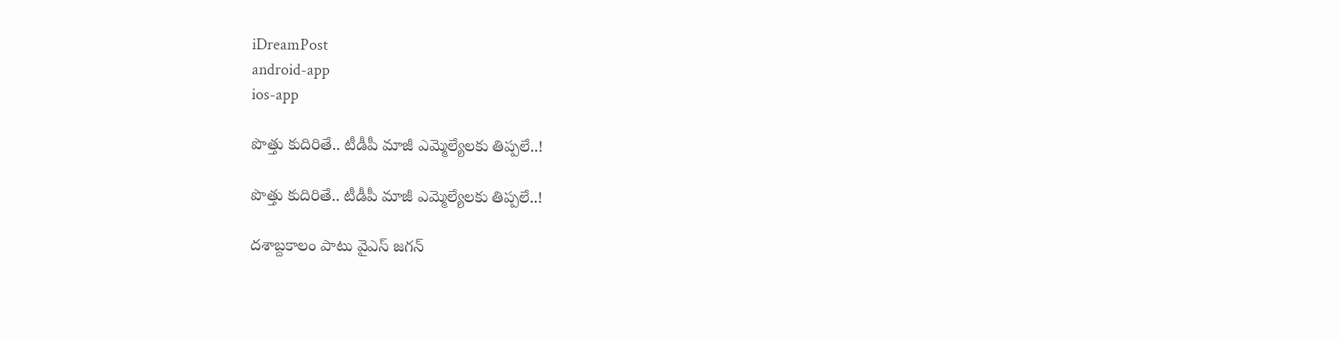iDreamPost
android-app
ios-app

పొత్తు కుదిరితే.. టీడీపీ మాజీ ఎమ్మెల్యేల‌కు తిప్ప‌లే..!

పొత్తు కుదిరితే.. టీడీపీ మాజీ ఎమ్మెల్యేల‌కు తిప్ప‌లే..!

ద‌శాబ్దకాలం పాటు వైఎస్ జ‌గ‌న్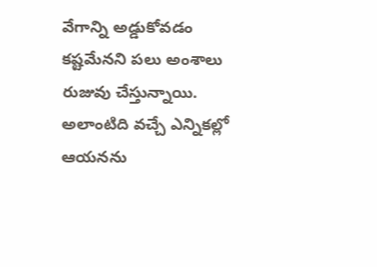వేగాన్ని అడ్డుకోవ‌డం క‌ష్ట‌మేన‌ని ప‌లు అంశాలు రుజువు చేస్తున్నాయి. అలాంటిది వ‌చ్చే ఎన్నిక‌ల్లో ఆయ‌న‌ను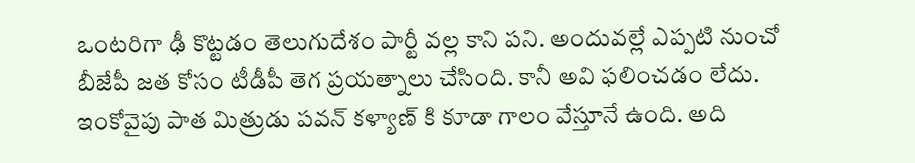ఒంట‌రిగా ఢీ కొట్ట‌డం తెలుగుదేశం పార్టీ వ‌ల్ల కాని ప‌ని. అందువ‌ల్లే ఎప్ప‌టి నుంచో బీజేపీ జ‌త కోసం టీడీపీ తెగ ప్ర‌య‌త్నాలు చేసింది. కానీ అవి ఫ‌లించ‌డం లేదు. ఇంకోవైపు పాత మిత్రుడు పవన్ కళ్యాణ్ కి కూడా గాలం వేస్తూనే ఉంది. అది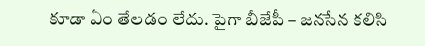కూడా ఏం తేల‌డం లేదు. పైగా బీజేపీ – జ‌న‌సేన క‌లిసి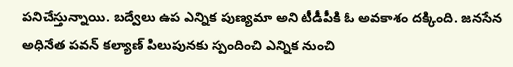పనిచేస్తున్నాయి. బ‌ద్వేలు ఉప ఎన్నిక పుణ్య‌మా అని టీడీపీకి ఓ అవ‌కాశం ద‌క్కింది. జ‌న‌సేన అధినేత ప‌వ‌న్ క‌ల్యాణ్ పిలుపున‌కు స్పందించి ఎన్నిక నుంచి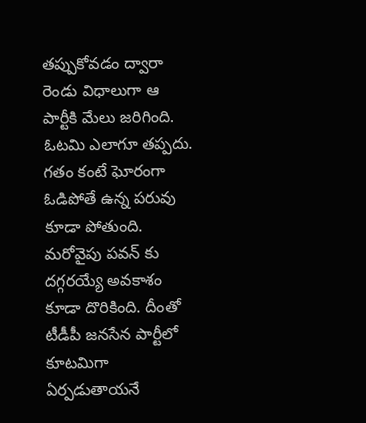త‌ప్పుకోవ‌డం ద్వారా రెండు విధాలుగా ఆ పార్టీకి మేలు జ‌రిగింది. ఓట‌మి ఎలాగూ త‌ప్ప‌దు. గ‌తం కంటే ఘోరంగా ఓడిపోతే ఉన్న ప‌రువు కూడా పోతుంది. మ‌రోవైపు ప‌వ‌న్ కు ద‌గ్గ‌ర‌య్యే అవ‌కాశం కూడా దొరికింది. దీంతో టీడీపీ జనసేన పార్టీలో కూటమిగా ఏర్పడుతాయనే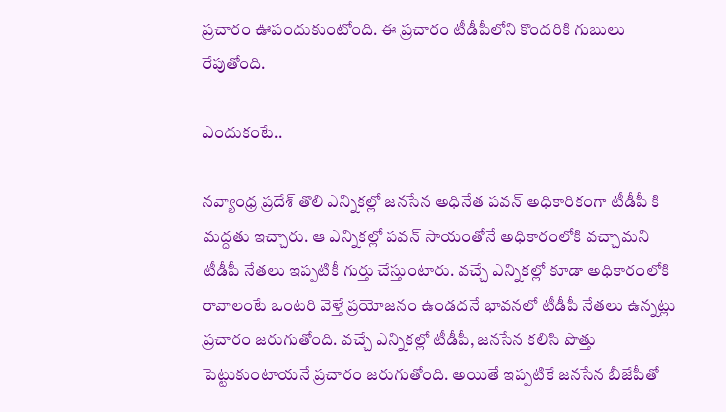ప్రచారం ఊపందుకుంటోంది. ఈ ప్ర‌చారం టీడీపీలోని కొంద‌రికి గుబులు రేపుతోంది.

ఎందుకంటే..

న‌వ్యాంధ్ర ప్ర‌దేశ్ తొలి ఎన్నిక‌ల్లో జనసేన అధినేత ప‌వ‌న్ అధికారికంగా టీడీపీ కి మద్దతు ఇచ్చారు. ఆ ఎన్నికల్లో పవన్ సాయంతోనే అధికారంలోకి వచ్చామని టీడీపీ నేతలు ఇప్పటికీ గుర్తు చేస్తుంటారు. వచ్చే ఎన్నికల్లో కూడా అధికారంలోకి రావాలంటే ఒంటరి వెళ్తే ప్రయోజనం ఉండదనే భావనలో టీడీపీ నేతలు ఉన్నట్లు ప్రచారం జరుగుతోంది. వచ్చే ఎన్నికల్లో టీడీపీ, జనసేన కలిసి పొత్తు పెట్టుకుంటాయనే ప్రచారం జరుగుతోంది. అయితే ఇప్పటికే జనసేన బీజేపీతో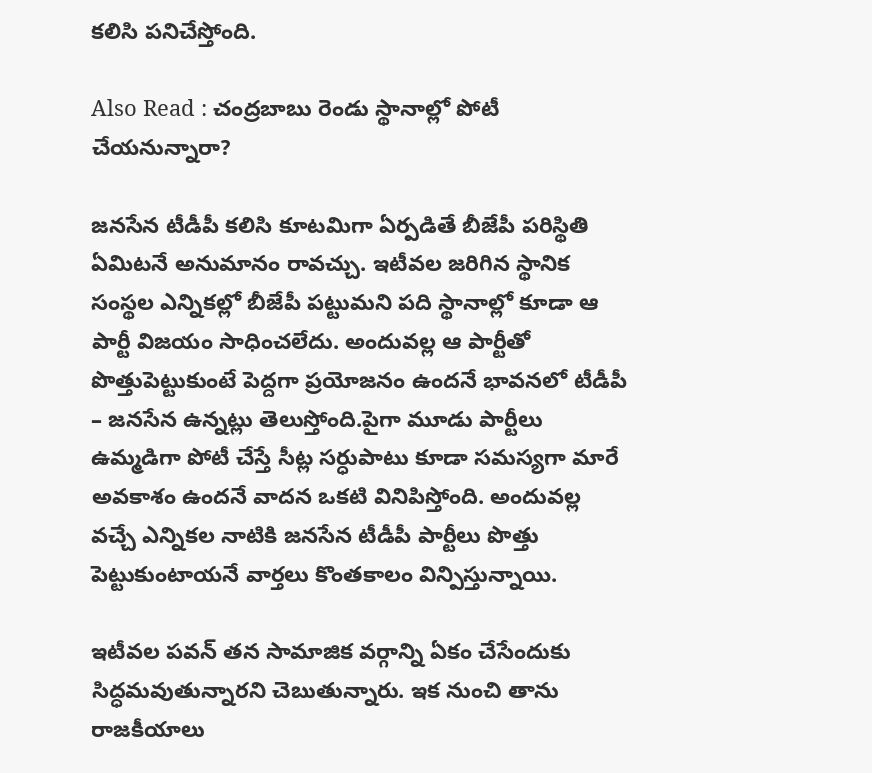కలిసి పనిచేస్తోంది.

Also Read : చంద్ర‌బాబు రెండు స్థానాల్లో పోటీ చేయ‌నున్నారా?

జనసేన టీడీపీ కలిసి కూటమిగా ఏర్పడితే బీజేపీ పరిస్థితి ఏమిటనే అనుమానం రావచ్చు. ఇటీవల జరిగిన స్థానిక సంస్థల ఎన్నికల్లో బీజేపీ పట్టుమని పది స్థానాల్లో కూడా ఆ పార్టీ విజయం సాధించలేదు. అందువల్ల ఆ పార్టీతో పొత్తుపెట్టుకుంటే పెద్దగా ప్రయోజనం ఉందనే భావనలో టీడీపీ – జనసేన ఉన్నట్లు తెలుస్తోంది.పైగా మూడు పార్టీలు ఉమ్మడిగా పోటీ చేస్తే సీట్ల సర్ధుపాటు కూడా సమస్యగా మారే అవకాశం ఉందనే వాదన ఒకటి వినిపిస్తోంది. అందువల్ల వచ్చే ఎన్నికల నాటికి జనసేన టీడీపీ పార్టీలు పొత్తు పెట్టుకుంటాయనే వార్తలు కొంతకాలం విన్పిస్తున్నాయి.

ఇటీవల పవన్ తన సామాజిక వర్గాన్ని ఏకం చేసేందుకు సిద్ధమవుతున్నారని చెబుతున్నారు. ఇక నుంచి తాను రాజ‌కీయాలు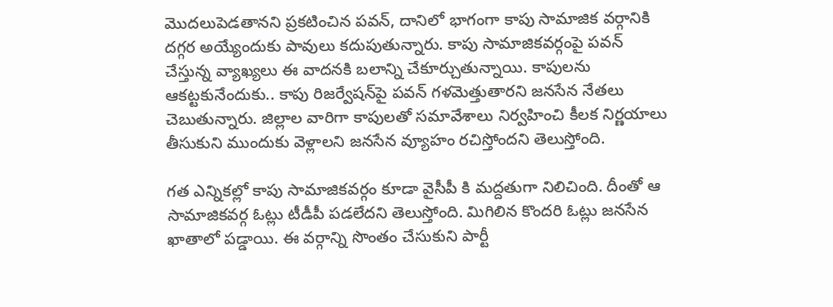మొద‌లుపెడ‌తాన‌ని ప్ర‌క‌టించిన ప‌వ‌న్, దానిలో భాగంగా కాపు సామాజిక వర్గానికి దగ్గర అయ్యేందుకు పావులు కదుపుతున్నారు. కాపు సామాజికవర్గంపై పవన్ చేస్తున్న వ్యాఖ్యలు ఈ వాదనకి బలాన్ని చేకూర్చుతున్నాయి. కాపులను ఆకట్టకునేందుకు.. కాపు రిజర్వేషన్‌పై పవన్ గళమెత్తుతారని జనసేన నేతలు చెబుతున్నారు. జిల్లాల వారిగా కాపులతో సమావేశాలు నిర్వహించి కీలక నిర్ణయాలు తీసుకుని ముందుకు వెళ్లాలని జనసేన వ్యూహం రచిస్తోందని తెలుస్తోంది.

గత ఎన్నికల్లో కాపు సామాజికవర్గం కూడా వైసీపీ కి మద్దతుగా నిలిచింది. దీంతో ఆ సామాజికవర్గ ఓట్లు టీడీపీ పడలేదని తెలుస్తోంది. మిగిలిన కొందరి ఓట్లు జనసేన ఖాతాలో పడ్డాయి. ఈ వర్గాన్ని సొంతం చేసుకుని పార్టీ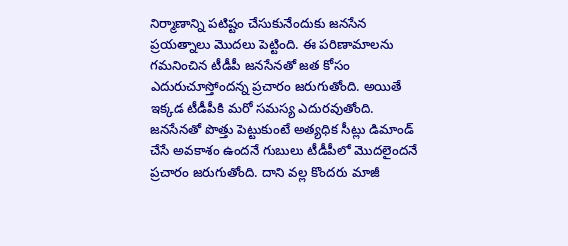నిర్మాణాన్ని పటిష్టం చేసుకునేందుకు జనసేన ప్రయత్నాలు మొదలు పెట్టింది. ఈ పరిణామాలను గమనించిన టీడీపీ జనసేనతో జ‌త కోసం ఎదురుచూస్తోంద‌న్న ప్రచారం జరుగుతోంది. అయితే ఇక్కడ టీడీపీకి మరో సమస్య ఎదురవుతోంది. జనసేనతో పొత్తు పెట్టుకుంటే అత్యధిక సీట్లు డిమాండ్ చేసే అవకాశం ఉందనే గుబులు టీడీపీలో మొదలైందనే ప్రచారం జరుగుతోంది. దాని వ‌ల్ల కొందరు మాజీ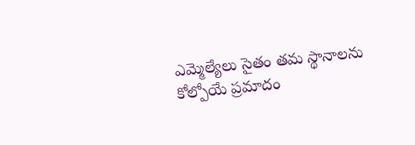ఎమ్మెల్యేలు సైతం తమ స్థానాలను కోల్పోయే ప్ర‌మాదం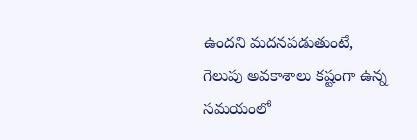ఉంద‌ని మ‌ద‌న‌ప‌డుతుంటే, గెలుపు అవ‌కాశాలు క‌ష్టంగా ఉన్న స‌మ‌యంలో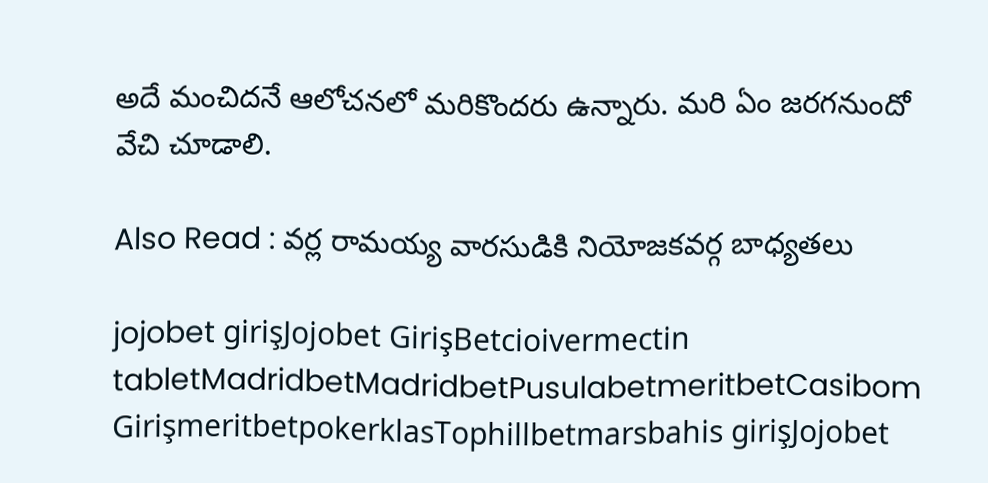అదే మంచిద‌నే ఆలోచ‌న‌లో మ‌రికొంద‌రు ఉన్నారు. మ‌రి ఏం జ‌ర‌గ‌నుందో వేచి చూడాలి.

Also Read : వర్ల రామయ్య వారసుడికి నియోజకవర్గ బాధ్యతలు

jojobet girişJojobet GirişBetcioivermectin tabletMadridbetMadridbetPusulabetmeritbetCasibom GirişmeritbetpokerklasTophillbetmarsbahis girişJojobet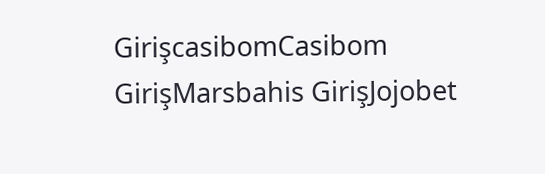GirişcasibomCasibom GirişMarsbahis GirişJojobet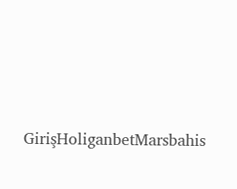GirişHoliganbetMarsbahis